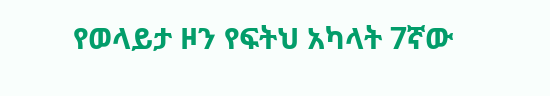የወላይታ ዞን የፍትህ አካላት 7ኛው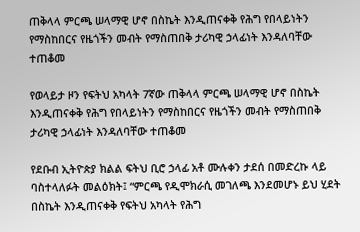ጠቅላላ ምርጫ ሠላማዊ ሆኖ በስኬት እንዲጠናቀቅ የሕግ የበላይነትን የማስከበርና የዜጎችን መብት የማስጠበቅ ታሪካዊ ኃላፊነት እንዳለባቸው ተጠቆመ

የወላይታ ዞን የፍትህ አካላት 7ኛው ጠቅላላ ምርጫ ሠላማዊ ሆኖ በስኬት እንዲጠናቀቅ የሕግ የበላይነትን የማስከበርና የዜጎችን መብት የማስጠበቅ ታሪካዊ ኃላፊነት እንዳለባቸው ተጠቆመ

የደቡብ ኢትዮጵያ ክልል ፍትህ ቢሮ ኃላፊ አቶ ሙሉቀን ታደሰ በመድረኩ ላይ ባስተላለፉት መልዕክት፤ “ምርጫ የዲሞክራሲ መገለጫ እንደመሆኑ ይህ ሂደት በስኬት እንዲጠናቀቅ የፍትህ አካላት የሕግ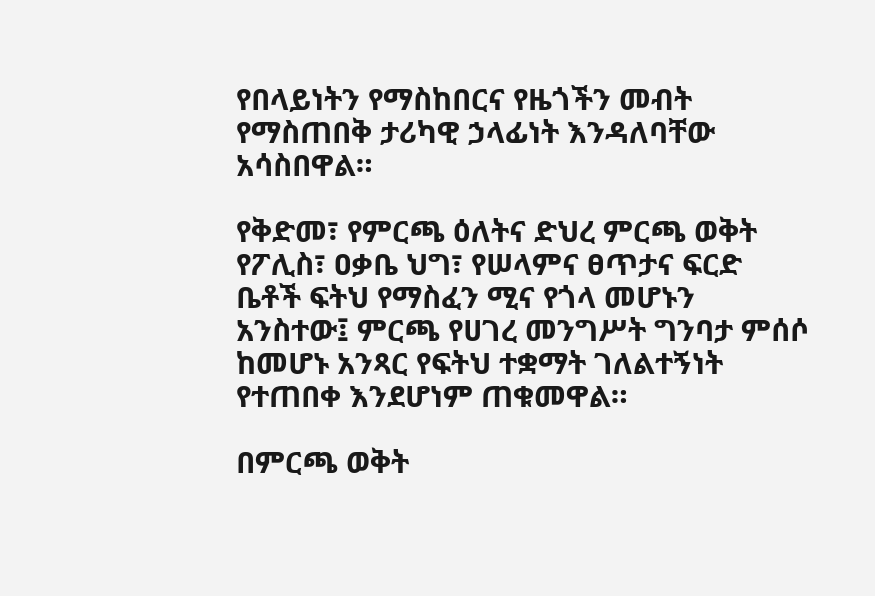የበላይነትን የማስከበርና የዜጎችን መብት የማስጠበቅ ታሪካዊ ኃላፊነት እንዳለባቸው አሳስበዋል።

የቅድመ፣ የምርጫ ዕለትና ድህረ ምርጫ ወቅት የፖሊስ፣ ዐቃቤ ህግ፣ የሠላምና ፀጥታና ፍርድ ቤቶች ፍትህ የማስፈን ሚና የጎላ መሆኑን አንስተው፤ ምርጫ የሀገረ መንግሥት ግንባታ ምሰሶ ከመሆኑ አንጻር የፍትህ ተቋማት ገለልተኝነት የተጠበቀ እንደሆነም ጠቁመዋል።

በምርጫ ወቅት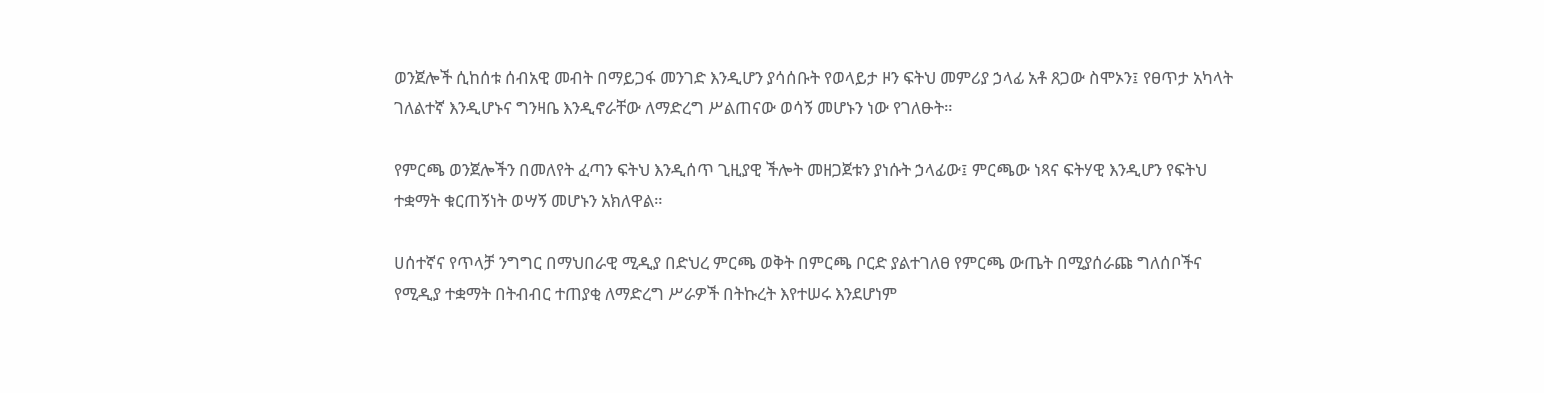ወንጀሎች ሲከሰቱ ሰብአዊ መብት በማይጋፋ መንገድ እንዲሆን ያሳሰቡት የወላይታ ዞን ፍትህ መምሪያ ኃላፊ አቶ ጸጋው ስሞኦን፤ የፀጥታ አካላት ገለልተኛ እንዲሆኑና ግንዛቤ እንዲኖራቸው ለማድረግ ሥልጠናው ወሳኝ መሆኑን ነው የገለፁት።

የምርጫ ወንጀሎችን በመለየት ፈጣን ፍትህ እንዲሰጥ ጊዚያዊ ችሎት መዘጋጀቱን ያነሱት ኃላፊው፤ ምርጫው ነጻና ፍትሃዊ እንዲሆን የፍትህ ተቋማት ቁርጠኝነት ወሣኝ መሆኑን አክለዋል።

ሀሰተኛና የጥላቻ ንግግር በማህበራዊ ሚዲያ በድህረ ምርጫ ወቅት በምርጫ ቦርድ ያልተገለፀ የምርጫ ውጤት በሚያሰራጩ ግለሰቦችና የሚዲያ ተቋማት በትብብር ተጠያቂ ለማድረግ ሥራዎች በትኩረት እየተሠሩ እንደሆነም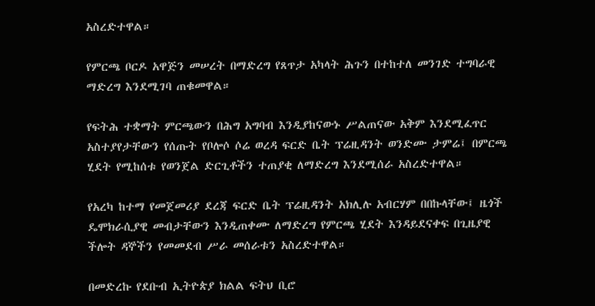አስረድተዋል።

የምርጫ ቦርዶ አዋጅን መሠረት በማድረግ የጸጥታ አካላት ሕጉን በተከተለ መንገድ ተግባራዊ ማድረግ እንደሚገባ ጠቁመዋል።

የፍትሕ ተቋማት ምርጫውን በሕግ አግባብ እንዲያከናውኑ ሥልጠናው አቅም እንደሚፈጥር አስተያየታቸውን የሰጡት የቦሎሶ ሶሬ ወረዳ ፍርድ ቤት ፕሬዚዳንት ወንድሙ ታምሬ፤ በምርጫ ሂደት የሚከሰቱ የወንጀል ድርጊቶችን ተጠያቂ ለማድረግ እንደሚሰራ አስረድተዋል።

የአረካ ከተማ የመጀመሪያ ደረጃ ፍርድ ቤት ፕሬዚዳንት አክሊሉ አብርሃም በበኩላቸው፤ ዜጎች ዴሞክራሲያዊ መብታቸውን እንዲጠቀሙ ለማድረግ የምርጫ ሂደት እንዳይደናቀፍ በጊዜያዊ ችሎት ዳኞችን የመመደብ ሥራ መሰራቱን አስረድተዋል።

በመድረኩ የደቡብ ኢትዮጵያ ክልል ፍትህ ቢሮ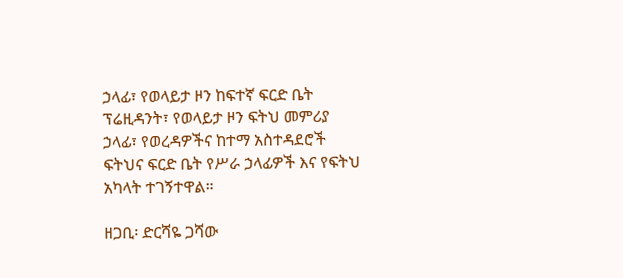ኃላፊ፣ የወላይታ ዞን ከፍተኛ ፍርድ ቤት ፕሬዚዳንት፣ የወላይታ ዞን ፍትህ መምሪያ ኃላፊ፣ የወረዳዎችና ከተማ አስተዳደሮች ፍትህና ፍርድ ቤት የሥራ ኃላፊዎች እና የፍትህ አካላት ተገኝተዋል።

ዘጋቢ፡ ድርሻዬ ጋሻው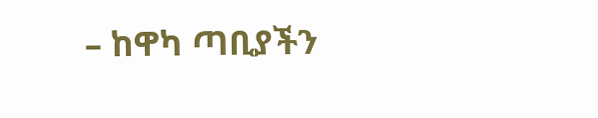– ከዋካ ጣቢያችን